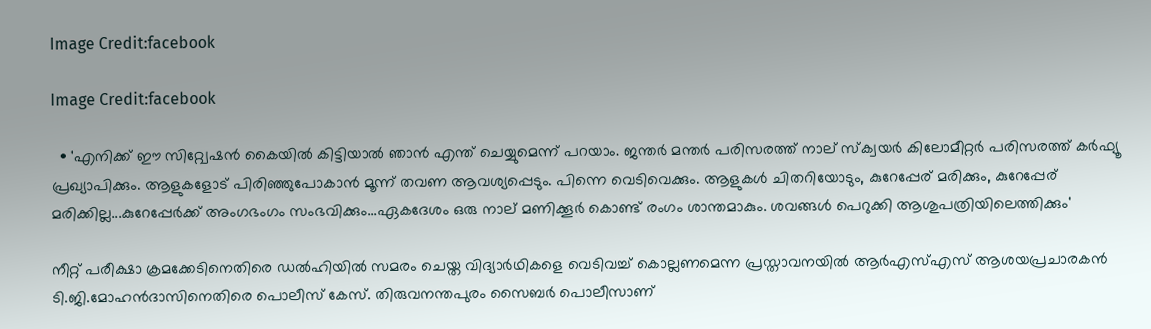Image Credit:facebook

Image Credit:facebook

  • 'എനിക്ക് ഈ സിറ്റ്വേഷൻ കൈയില്‍ കിട്ടിയാൽ ഞാൻ എന്ത് ചെയ്യുമെന്ന് പറയാം. ജന്തർ മന്തർ പരിസരത്ത് നാല് സ്‌ക്വയർ കിലോമീറ്റർ പരിസരത്ത് കർഫ്യൂ പ്രഖ്യാപിക്കും. ആളുകളോട് പിരിഞ്ഞുപോകാൻ മൂന്ന് തവണ ആവശ്യപ്പെടും. പിന്നെ വെടിവെക്കും. ആളുകൾ ചിതറിയോടും, കുറേപ്പേര് മരിക്കും, കുറേപ്പേര് മരിക്കില്ല...കുറേപ്പേർക്ക് അംഗഭംഗം സംഭവിക്കും...ഏകദേശം ഒരു നാല് മണിക്കൂർ കൊണ്ട് രംഗം ശാന്തമാകും. ശവങ്ങൾ പെറുക്കി ആശുപത്രിയിലെത്തിക്കും'

നീറ്റ് പരീക്ഷാ ക്രമക്കേടിനെതിരെ ഡല്‍ഹിയില്‍ സമരം ചെയ്ത വിദ്യാര്‍ഥികളെ വെടിവച്ച് കൊല്ലണമെന്ന പ്രസ്താവനയില്‍ ആര്‍എസ്എസ് ആശയപ്രചാരകന്‍ ടി.ജി.മോഹന്‍ദാസിനെതിരെ പൊലീസ് കേസ്. തിരുവനന്തപുരം സൈബര്‍ പൊലീസാണ്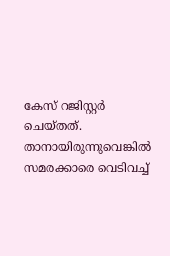കേസ് റജിസ്റ്റര്‍ ചെയ്തത്. താനായിരുന്നുവെങ്കില്‍ സമരക്കാരെ വെടിവച്ച്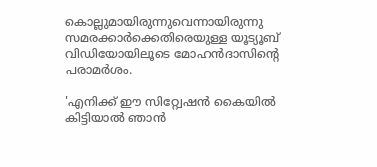കൊല്ലുമായിരുന്നുവെന്നായിരുന്നു സമരക്കാര്‍ക്കെതിരെയുള്ള യൂട്യൂബ് വിഡിയോയിലൂടെ മോഹന്‍ദാസിന്‍റെ പരാമര്‍ശം.

'എനിക്ക് ഈ സിറ്റ്വേഷൻ കൈയില്‍ കിട്ടിയാൽ ഞാൻ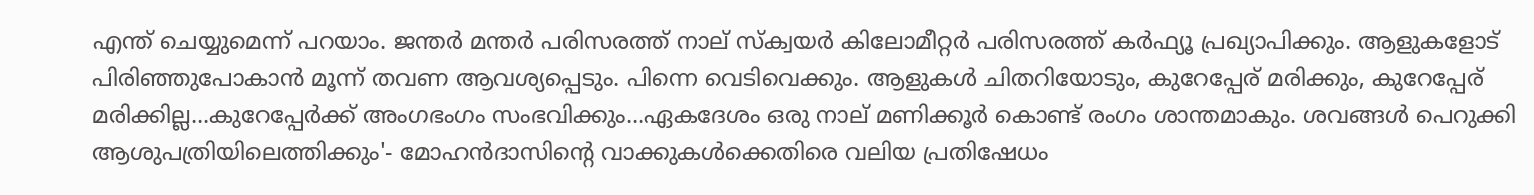എന്ത് ചെയ്യുമെന്ന് പറയാം. ജന്തർ മന്തർ പരിസരത്ത് നാല് സ്‌ക്വയർ കിലോമീറ്റർ പരിസരത്ത് കർഫ്യൂ പ്രഖ്യാപിക്കും. ആളുകളോട് പിരിഞ്ഞുപോകാൻ മൂന്ന് തവണ ആവശ്യപ്പെടും. പിന്നെ വെടിവെക്കും. ആളുകൾ ചിതറിയോടും, കുറേപ്പേര് മരിക്കും, കുറേപ്പേര് മരിക്കില്ല...കുറേപ്പേർക്ക് അംഗഭംഗം സംഭവിക്കും...ഏകദേശം ഒരു നാല് മണിക്കൂർ കൊണ്ട് രംഗം ശാന്തമാകും. ശവങ്ങൾ പെറുക്കി ആശുപത്രിയിലെത്തിക്കും'- മോഹന്‍ദാസിന്‍റെ വാക്കുകള്‍ക്കെതിരെ വലിയ പ്രതിഷേധം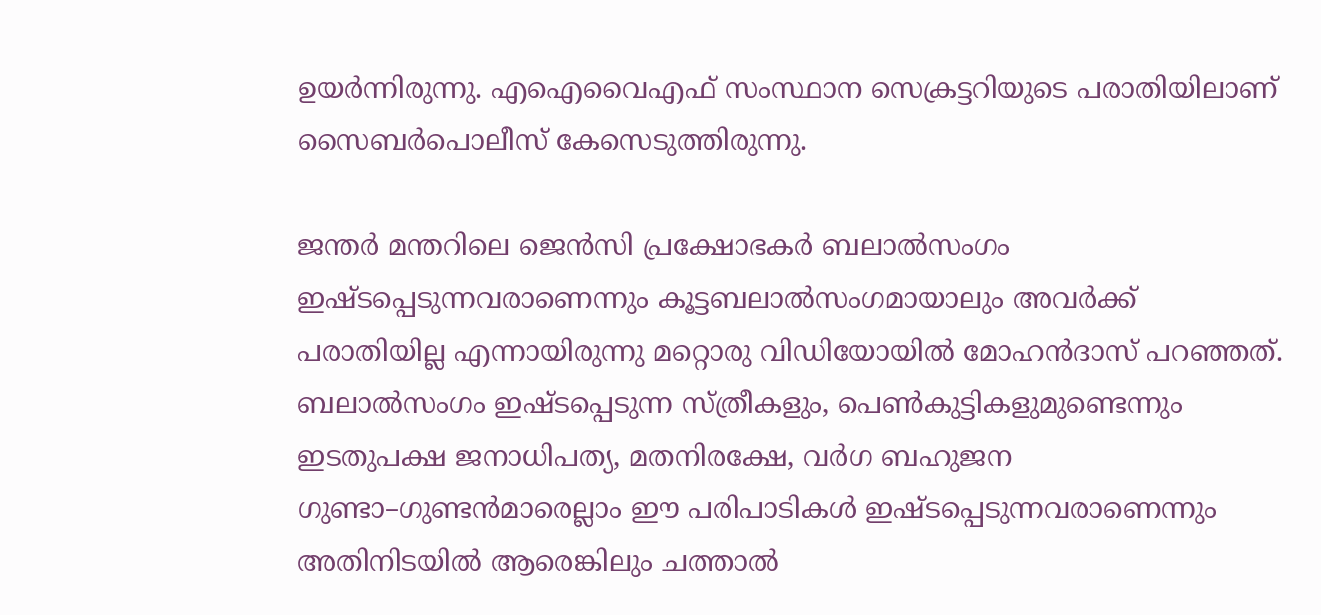ഉയര്‍ന്നിരുന്നു. എഐവൈഎഫ് സംസ്ഥാന സെക്രട്ടറിയുടെ പരാതിയിലാണ് സൈബര്‍പൊലീസ് കേസെടുത്തിരുന്നു.

ജന്തര്‍ മന്തറിലെ ജെന്‍സി പ്രക്ഷോഭകര്‍ ബലാല്‍സംഗം ഇഷ്ടപ്പെടുന്നവരാണെന്നും കൂട്ടബലാല്‍സംഗമായാലും അവര്‍ക്ക് പരാതിയില്ല എന്നായിരുന്നു മറ്റൊരു വിഡിയോയില്‍ മോഹന്‍ദാസ് പറഞ്ഞത്. ബലാല്‍സംഗം ഇഷ്ടപ്പെടുന്ന സ്ത്രീകളും, പെണ്‍കുട്ടികളുമുണ്ടെന്നും ഇടതുപക്ഷ ജനാധിപത്യ, മതനിരക്ഷേ, വര്‍ഗ ബഹുജന ഗുണ്ടാ–ഗുണ്ടന്‍മാരെല്ലാം ഈ പരിപാടികള്‍ ഇഷ്ടപ്പെടുന്നവരാണെന്നും അതിനിടയില്‍ ആരെങ്കിലും ചത്താല്‍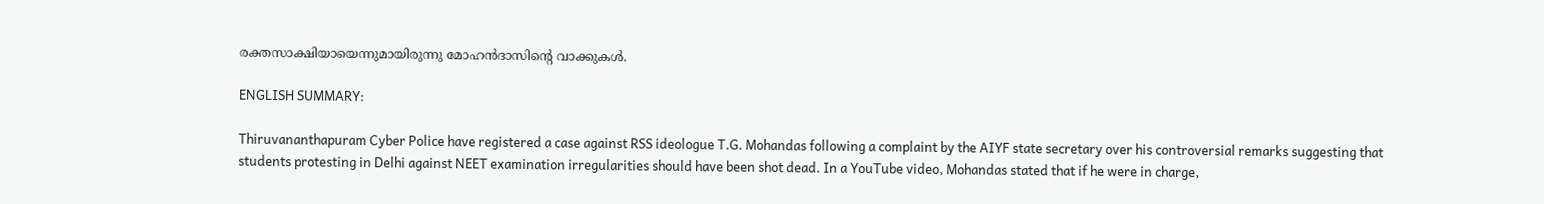രക്തസാക്ഷിയായെന്നുമായിരുന്നു മോഹന്‍ദാസിന്റെ വാക്കുകള്‍.

ENGLISH SUMMARY:

Thiruvananthapuram Cyber Police have registered a case against RSS ideologue T.G. Mohandas following a complaint by the AIYF state secretary over his controversial remarks suggesting that students protesting in Delhi against NEET examination irregularities should have been shot dead. In a YouTube video, Mohandas stated that if he were in charge,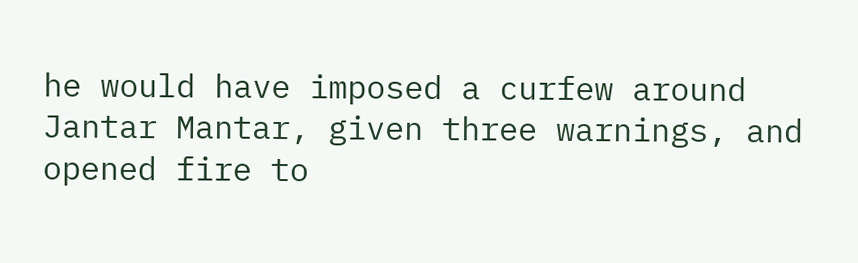he would have imposed a curfew around Jantar Mantar, given three warnings, and opened fire to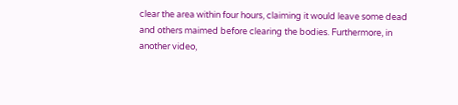clear the area within four hours, claiming it would leave some dead and others maimed before clearing the bodies. Furthermore, in another video,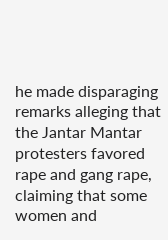he made disparaging remarks alleging that the Jantar Mantar protesters favored rape and gang rape, claiming that some women and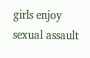girls enjoy sexual assault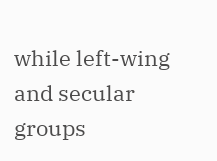while left-wing and secular groups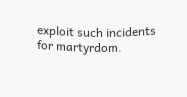exploit such incidents for martyrdom.